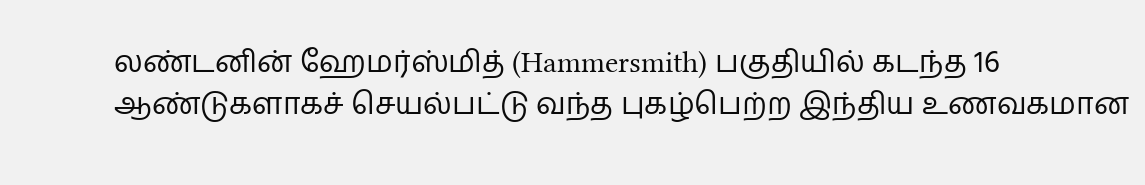லண்டனின் ஹேமர்ஸ்மித் (Hammersmith) பகுதியில் கடந்த 16 ஆண்டுகளாகச் செயல்பட்டு வந்த புகழ்பெற்ற இந்திய உணவகமான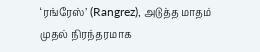‘ரங்ரேஸ்’ (Rangrez), அடுத்த மாதம் முதல் நிரந்தரமாக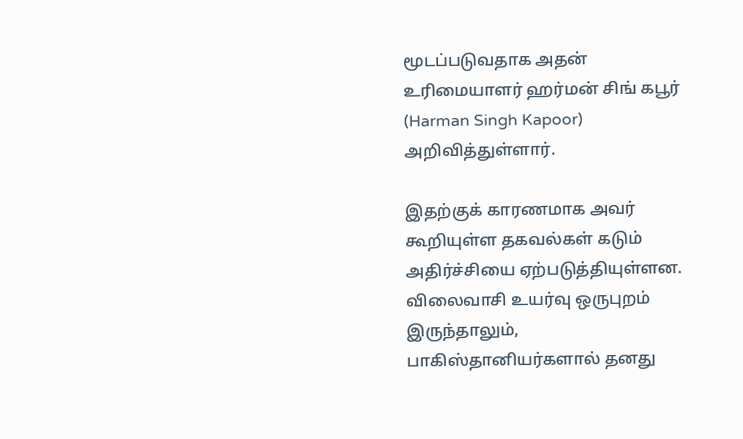மூடப்படுவதாக அதன் உரிமையாளர் ஹர்மன் சிங் கபூர் (Harman Singh Kapoor) அறிவித்துள்ளார்.

இதற்குக் காரணமாக அவர் கூறியுள்ள தகவல்கள் கடும் அதிர்ச்சியை ஏற்படுத்தியுள்ளன. விலைவாசி உயர்வு ஒருபுறம் இருந்தாலும், பாகிஸ்தானியர்களால் தனது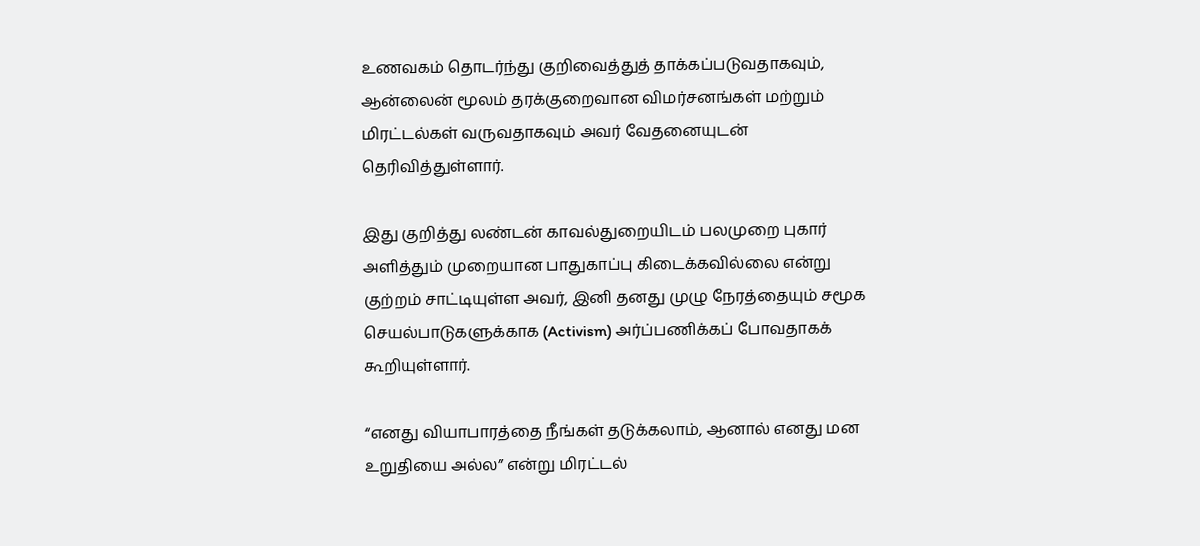உணவகம் தொடர்ந்து குறிவைத்துத் தாக்கப்படுவதாகவும், ஆன்லைன் மூலம் தரக்குறைவான விமர்சனங்கள் மற்றும் மிரட்டல்கள் வருவதாகவும் அவர் வேதனையுடன் தெரிவித்துள்ளார்.

இது குறித்து லண்டன் காவல்துறையிடம் பலமுறை புகார் அளித்தும் முறையான பாதுகாப்பு கிடைக்கவில்லை என்று குற்றம் சாட்டியுள்ள அவர், இனி தனது முழு நேரத்தையும் சமூக செயல்பாடுகளுக்காக (Activism) அர்ப்பணிக்கப் போவதாகக் கூறியுள்ளார்.

“எனது வியாபாரத்தை நீங்கள் தடுக்கலாம், ஆனால் எனது மன உறுதியை அல்ல” என்று மிரட்டல்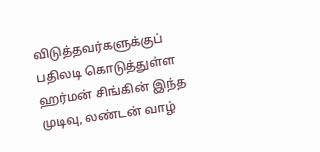விடுத்தவர்களுக்குப் பதிலடி கொடுத்துள்ள ஹர்மன் சிங்கின் இந்த முடிவு, லண்டன் வாழ்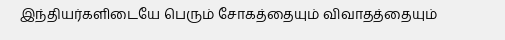இந்தியர்களிடையே பெரும் சோகத்தையும் விவாதத்தையும்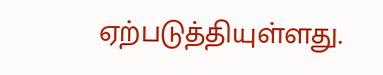ஏற்படுத்தியுள்ளது.